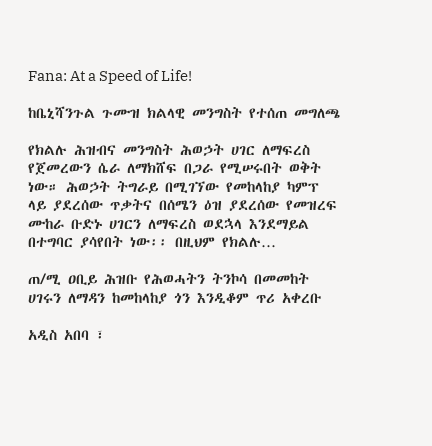Fana: At a Speed of Life!

ከቤኒሻንጉል ጉሙዝ ክልላዊ መንግስት የተሰጠ መግለጫ

የክልሉ ሕዝብና መንግስት ሕወኃት ሀገር ለማፍረስ የጀመረውን ሴራ ለማክሸፍ በጋራ የሚሠሩበት ወቅት ነው። ሕወኃት ትግራይ በሚገኘው የመከላከያ ካምፕ ላይ ያደረሰው ጥቃትና በሰሜን ዕዝ ያደረሰው የመዝረፍ ሙከራ ቡድኑ ሀገርን ለማፍረስ ወደኋላ እንደማይል በተግባር ያሳየበት ነው፡፡ በዚህም የክልሉ…

ጠ/ሚ ዐቢይ ሕዝቡ የሕወሓትን ትንኮሳ በመመከት ሀገሩን ለማዳን ከመከላከያ ጎን እንዲቆም ጥሪ አቀረቡ

አዲስ አበባ ፣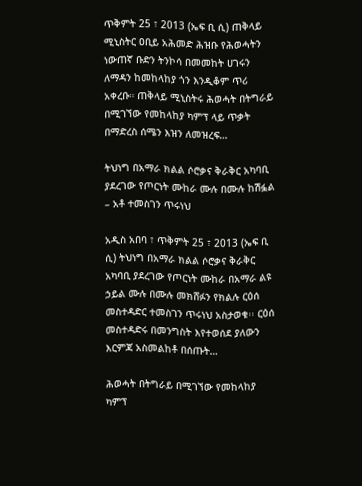ጥቅምት 25 ፣ 2013 (ኤፍ ቢ ሲ) ጠቅላይ ሚኒስትር ዐቢይ አሕመድ ሕዝቡ የሕወሓትን ነውጠኛ ቡድን ትንኮሳ በመመከት ሀገሩን ለማዳን ከመከላከያ ጎን እንዲቆም ጥሪ አቀረቡ። ጠቅላይ ሚኒስትሩ ሕወሓት በትግራይ በሚገኘው የመከላከያ ካምፕ ላይ ጥቃት በማድረስ ሰሜን እዝን ለመዝረፍ…

ትህነግ በአማራ ክልል ሶሮቃና ቅራቅር አካባቢ ያደረገው የጦርነት ሙከራ ሙሉ በሙሉ ከሽፏል – አቶ ተመስገን ጥሩነህ

አዲስ አበባ ፣ ጥቅምት 25 ፣ 2013 (ኤፍ ቢ ሲ) ትህነግ በአማራ ክልል ሶሮቃና ቅራቅር አካባቢ ያደረገው የጦርነት ሙከራ በአማራ ልዩ ኃይል ሙሉ በሙሉ መክሸፉን የክልሉ ርዕሰ መስተዳድር ተመስገን ጥሩነህ አስታወቁ፡፡ ርዕሰ መስተዳድሩ በመንግስት እየተወሰደ ያለውን እርምጃ አስመልከቶ በሰጡት…

ሕወሓት በትግራይ በሚገኘው የመከላከያ ካምፕ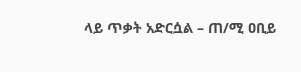ላይ ጥቃት አድርሷል – ጠ/ሚ ዐቢይ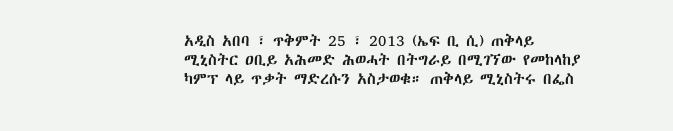አዲስ አበባ ፣ ጥቅምት 25 ፣ 2013 (ኤፍ ቢ ሲ) ጠቅላይ ሚኒስትር ዐቢይ አሕመድ ሕወሓት በትግራይ በሚገኘው የመከላከያ ካምፕ ላይ ጥቃት ማድረሱን አስታወቁ። ጠቅላይ ሚኒስትሩ በፌስ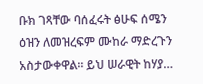ቡክ ገጻቸው ባሰፈሩት ፅሁፍ ሰሜን ዕዝን ለመዝረፍም ሙከራ ማድረጉን አስታውቀዋል። ይህ ሠራዊት ከሃያ…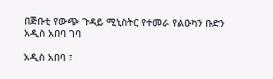በጅቡቲ የውጭ ጉዳይ ሚኒስትር የተመራ የልዑካን ቡድን አዲስ አበባ ገባ

አዲስ አበባ ፣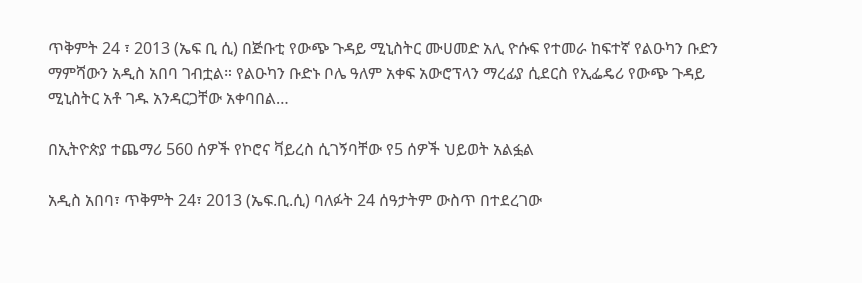ጥቅምት 24 ፣ 2013 (ኤፍ ቢ ሲ) በጅቡቲ የውጭ ጉዳይ ሚኒስትር ሙሀመድ አሊ ዮሱፍ የተመራ ከፍተኛ የልዑካን ቡድን ማምሻውን አዲስ አበባ ገብቷል። የልዑካን ቡድኑ ቦሌ ዓለም አቀፍ አውሮፕላን ማረፊያ ሲደርስ የኢፌዴሪ የውጭ ጉዳይ ሚኒስትር አቶ ገዱ አንዳርጋቸው አቀባበል…

በኢትዮጵያ ተጨማሪ 560 ሰዎች የኮሮና ቫይረስ ሲገኝባቸው የ5 ሰዎች ህይወት አልፏል

አዲስ አበባ፣ ጥቅምት 24፣ 2013 (ኤፍ.ቢ.ሲ) ባለፉት 24 ሰዓታትም ውስጥ በተደረገው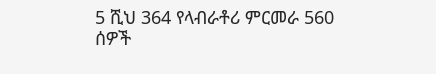5 ሺህ 364 የላብራቶሪ ምርመራ 560 ሰዎች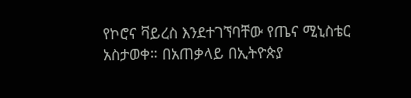የኮሮና ቫይረስ እንደተገኘባቸው የጤና ሚኒስቴር አስታወቀ። በአጠቃላይ በኢትዮጵያ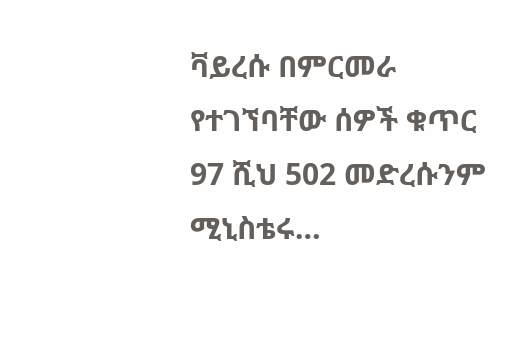ቫይረሱ በምርመራ የተገኘባቸው ሰዎች ቁጥር 97 ሺህ 502 መድረሱንም ሚኒስቴሩ…